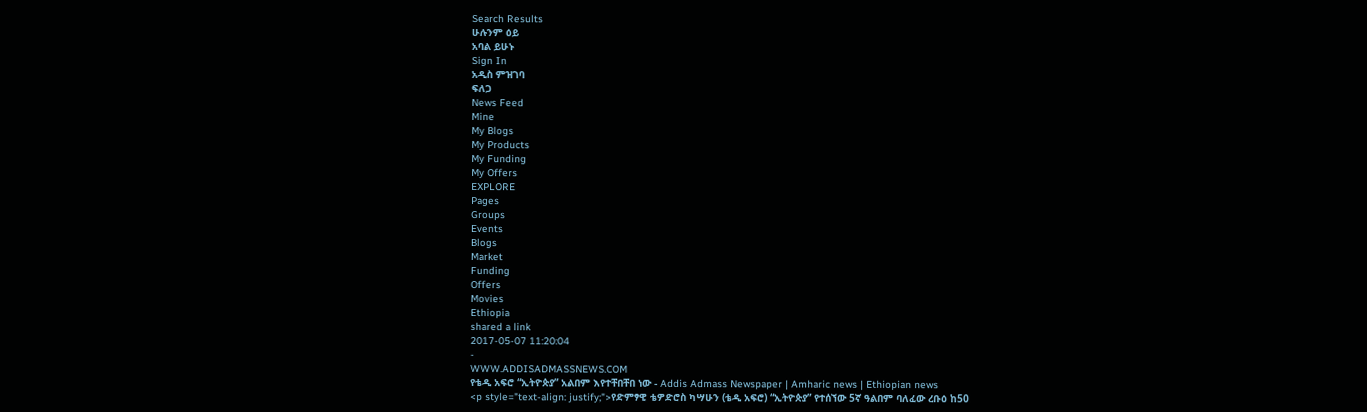Search Results
ሁሉንም ዕይ
አባል ይሁኑ
Sign In
አዲስ ምዝገባ
ፍለጋ
News Feed
Mine
My Blogs
My Products
My Funding
My Offers
EXPLORE
Pages
Groups
Events
Blogs
Market
Funding
Offers
Movies
Ethiopia
shared a link
2017-05-07 11:20:04
-
WWW.ADDISADMASSNEWS.COM
የቴዲ አፍሮ “ኢትዮጵያ” አልበም እየተቸበቸበ ነው - Addis Admass Newspaper | Amharic news | Ethiopian news
<p style="text-align: justify;">የድምፃዊ ቴዎድሮስ ካሣሁን (ቴዲ አፍሮ) “ኢትዮጵያ” የተሰኘው 5ኛ ዓልበም ባለፈው ረቡዕ ከ50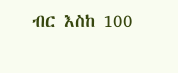ብር እስከ 100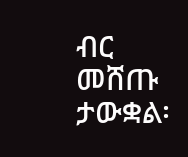ብር መሸጡ ታውቋል፡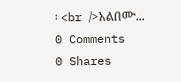፡ <br />አልበሙ...
0 Comments
0 Shares